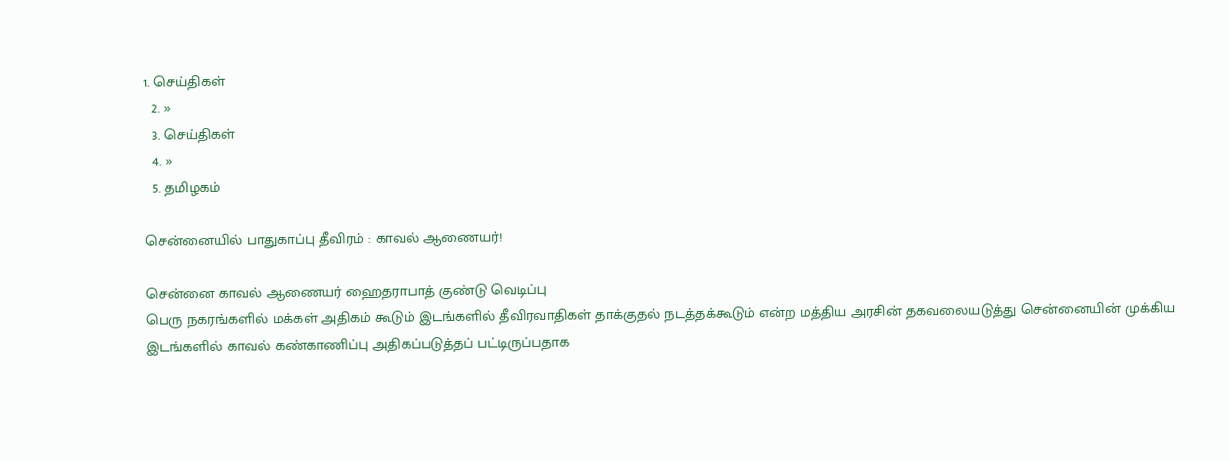1. செய்திகள்
  2. »
  3. செய்திகள்
  4. »
  5. த‌மிழக‌ம்

சென்னையில் பாதுகாப்பு தீவிரம் : காவல் ஆணையர்!

சென்னை காவல் ஆணையர் ஹைதராபாத் குண்டு வெடிப்பு
பெரு நகரங்களில் மக்கள் அதிகம் கூடும் இடங்களில் தீவிரவாதிகள் தாக்குதல் நடத்தக்கூடும் என்ற மத்திய அரசின் தகவலையடுத்து சென்னையின் முக்கிய இடங்களில் காவல் கண்காணிப்பு அதிகப்படுத்தப் பட்டிருப்பதாக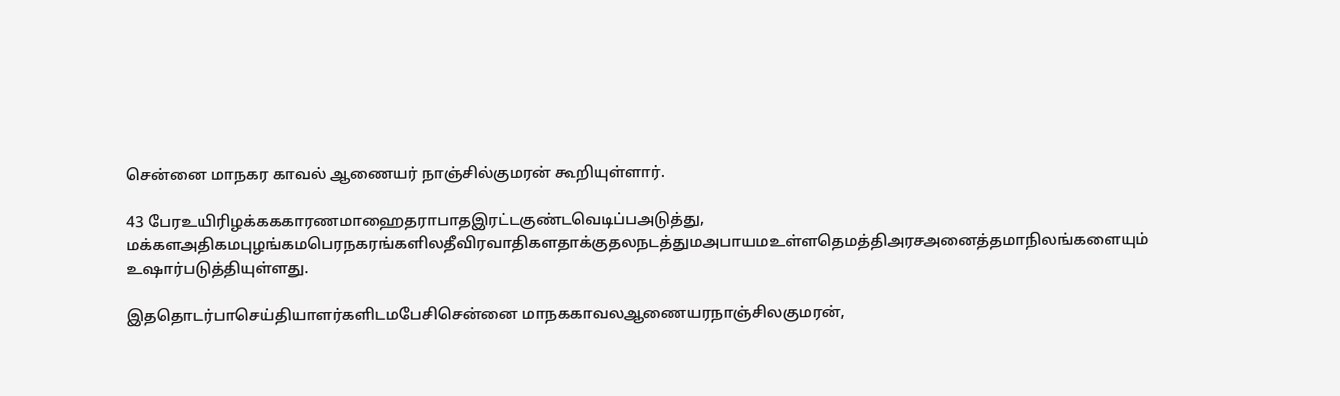சென்னை மாநகர காவல் ஆணையர் நாஞ்சில்குமரன் கூறியுள்ளார்.

43 பேரஉயிரிழக்கககாரணமாஹைதராபாதஇரட்டகுண்டவெடிப்பஅடுத்து, மக்களஅதிகமபுழங்கமபெரநகரங்களிலதீவிரவாதிகளதாக்குதலநடத்துமஅபாயமஉள்ளதெமத்திஅரசஅனைத்தமாநிலங்களையும் உஷார்படுத்தியுள்ளது.

இததொடர்பாசெய்தியாளர்களிடமபேசிசென்னை மாநககாவலஆணையரநாஞ்சிலகுமரன்,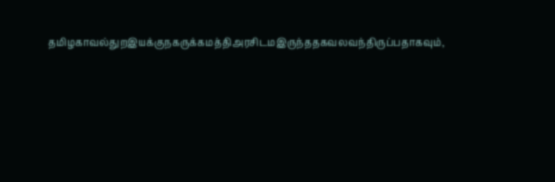தமிழகாவல்துறஇயக்குநகருக்கமத்திஅரசிடமஇருந்ததகவலவந்திருப்பதாகவும்,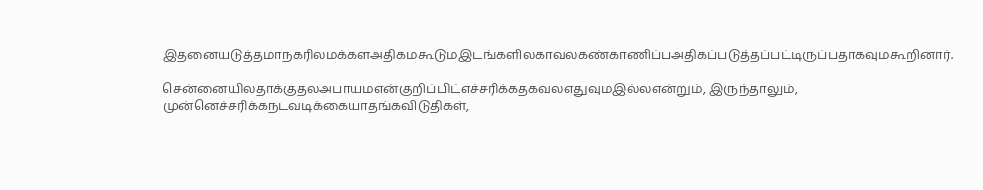இதனையடுத்தமாநகரிலமக்களஅதிகமகூடுமஇடங்களிலகாவலகண்காணிப்பஅதிகப்படுத்தப்பட்டிருப்பதாகவுமகூறினார்.

சென்னையிலதாக்குதலஅபாயமஎன்குறிப்பிட்எச்சரிக்கதகவலஎதுவுமஇல்லஎன்றும், இருந்தாலும், முன்னெச்சரிக்கநடவடிக்கையாதங்கவிடுதிகள்,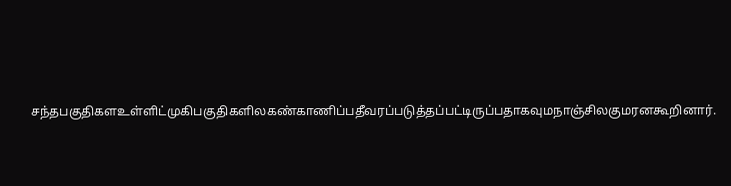சந்தபகுதிகளஉள்ளிட்முகிபகுதிகளிலகண்காணிப்பதீவரப்படுத்தப்பட்டிருப்பதாகவுமநாஞ்சிலகுமரனகூறினார்.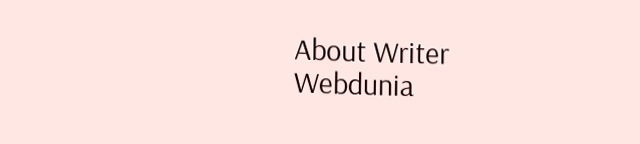About Writer
Webdunia